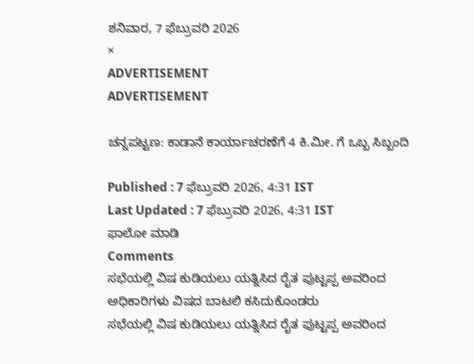ಶನಿವಾರ, 7 ಫೆಬ್ರುವರಿ 2026
×
ADVERTISEMENT
ADVERTISEMENT

ಚನ್ನಪಟ್ಟಣ: ಕಾಡಾನೆ ಕಾರ್ಯಾಚರಣೆಗೆ 4 ಕಿ.ಮೀ. ಗೆ ಒಬ್ಬ ಸಿಬ್ಬಂದಿ

Published : 7 ಫೆಬ್ರುವರಿ 2026, 4:31 IST
Last Updated : 7 ಫೆಬ್ರುವರಿ 2026, 4:31 IST
ಫಾಲೋ ಮಾಡಿ
Comments
ಸಭೆಯಲ್ಲಿ ವಿಷ ಕುಡಿಯಲು ಯತ್ನಿಸಿದ ರೈತ ಪುಟ್ಟಪ್ಪ ಅವರಿಂದ ಅಧಿಕಾರಿಗಳು ವಿಷದ ಬಾಟಲಿ ಕಸಿದುಕೊಂಡರು
ಸಭೆಯಲ್ಲಿ ವಿಷ ಕುಡಿಯಲು ಯತ್ನಿಸಿದ ರೈತ ಪುಟ್ಟಪ್ಪ ಅವರಿಂದ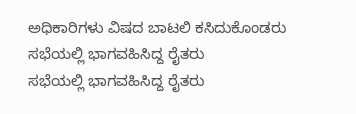ಅಧಿಕಾರಿಗಳು ವಿಷದ ಬಾಟಲಿ ಕಸಿದುಕೊಂಡರು
ಸಭೆಯಲ್ಲಿ ಭಾಗವಹಿಸಿದ್ದ ರೈತರು
ಸಭೆಯಲ್ಲಿ ಭಾಗವಹಿಸಿದ್ದ ರೈತರು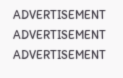ADVERTISEMENT
ADVERTISEMENT
ADVERTISEMENT